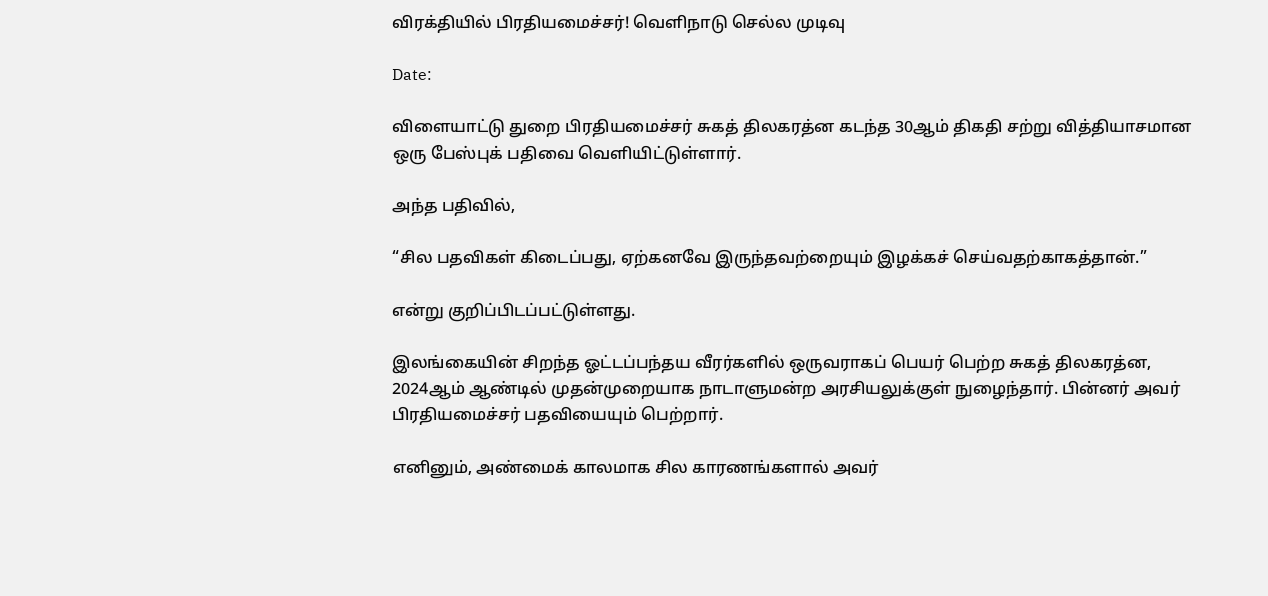விரக்தியில் பிரதியமைச்சர்! வெளிநாடு செல்ல முடிவு

Date:

விளையாட்டு துறை பிரதியமைச்சர் சுகத் திலகரத்ன கடந்த 30ஆம் திகதி சற்று வித்தியாசமான ஒரு பேஸ்புக் பதிவை வெளியிட்டுள்ளார்.

அந்த பதிவில்,

“சில பதவிகள் கிடைப்பது, ஏற்கனவே இருந்தவற்றையும் இழக்கச் செய்வதற்காகத்தான்.”

என்று குறிப்பிடப்பட்டுள்ளது.

இலங்கையின் சிறந்த ஓட்டப்பந்தய வீரர்களில் ஒருவராகப் பெயர் பெற்ற சுகத் திலகரத்ன, 2024ஆம் ஆண்டில் முதன்முறையாக நாடாளுமன்ற அரசியலுக்குள் நுழைந்தார். பின்னர் அவர் பிரதியமைச்சர் பதவியையும் பெற்றார்.

எனினும், அண்மைக் காலமாக சில காரணங்களால் அவர்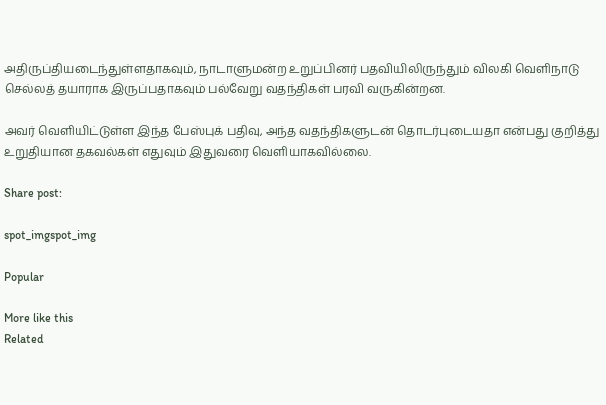அதிருப்தியடைந்துள்ளதாகவும், நாடாளுமன்ற உறுப்பினர் பதவியிலிருந்தும் விலகி வெளிநாடு செல்லத் தயாராக இருப்பதாகவும் பல்வேறு வதந்திகள் பரவி வருகின்றன.

அவர் வெளியிட்டுள்ள இந்த பேஸ்புக் பதிவு, அந்த வதந்திகளுடன் தொடர்புடையதா என்பது குறித்து உறுதியான தகவல்கள் எதுவும் இதுவரை வெளியாகவில்லை.

Share post:

spot_imgspot_img

Popular

More like this
Related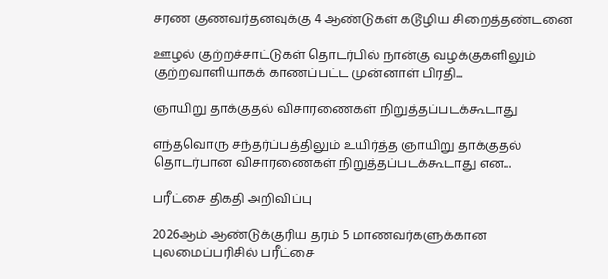சரண குணவர்தனவுக்கு 4 ஆண்டுகள் கடூழிய சிறைத்தண்டனை

ஊழல் குற்றச்சாட்டுகள் தொடர்பில் நான்கு வழக்குகளிலும் குற்றவாளியாகக் காணப்பட்ட முன்னாள் பிரதி...

ஞாயிறு தாக்குதல் விசாரணைகள் நிறுத்தப்படக்கூடாது

எந்தவொரு சந்தர்ப்பத்திலும் உயிர்த்த ஞாயிறு தாக்குதல் தொடர்பான விசாரணைகள் நிறுத்தப்படக்கூடாது என...

பரீட்சை திகதி அறிவிப்பு

2026ஆம் ஆண்டுக்குரிய தரம் 5 மாணவர்களுக்கான புலமைப்பரிசில் பரீட்சை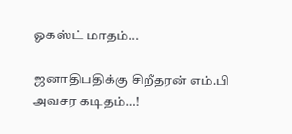ஓகஸ்ட் மாதம்...

ஜனாதிபதிக்கு சிறீதரன் எம்.பி அவசர கடிதம்…!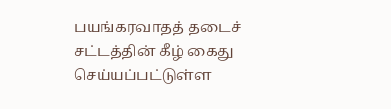பயங்கரவாதத் தடைச் சட்டத்தின் கீழ் கைது செய்யப்பட்டுள்ள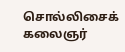சொல்லிசைக் கலைஞர்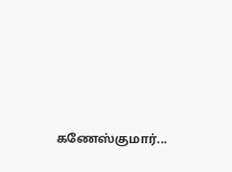கணேஸ்குமார்...